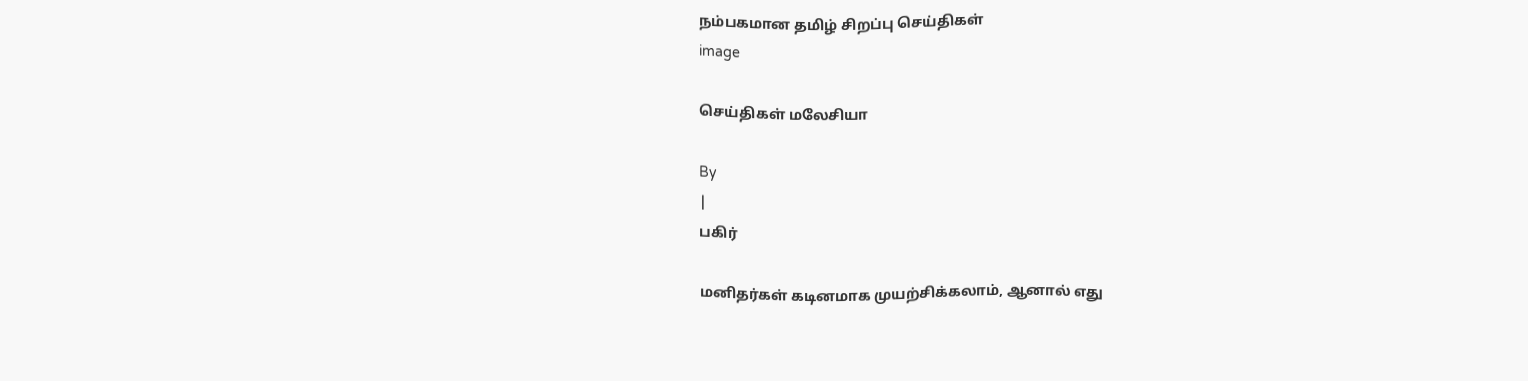நம்பகமான தமிழ் சிறப்பு செய்திகள்
image

செய்திகள் மலேசியா

By
|
பகிர்

மனிதர்கள் கடினமாக முயற்சிக்கலாம், ஆனால் எது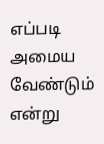எப்படி அமைய வேண்டும் என்று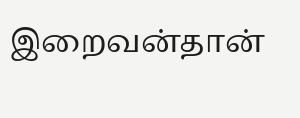இறைவன்தான்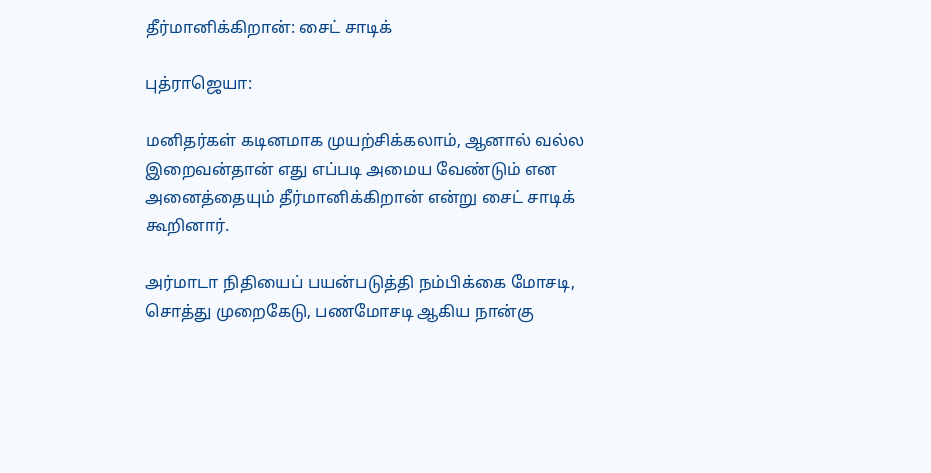தீர்மானிக்கிறான்: சைட் சாடிக்

புத்ராஜெயா:

மனிதர்கள் கடினமாக முயற்சிக்கலாம், ஆனால் வல்ல இறைவன்தான் எது எப்படி அமைய வேண்டும் என அனைத்தையும் தீர்மானிக்கிறான் என்று சைட் சாடிக் கூறினார்.

அர்மாடா நிதியைப் பயன்படுத்தி நம்பிக்கை மோசடி, சொத்து முறைகேடு, பணமோசடி ஆகிய நான்கு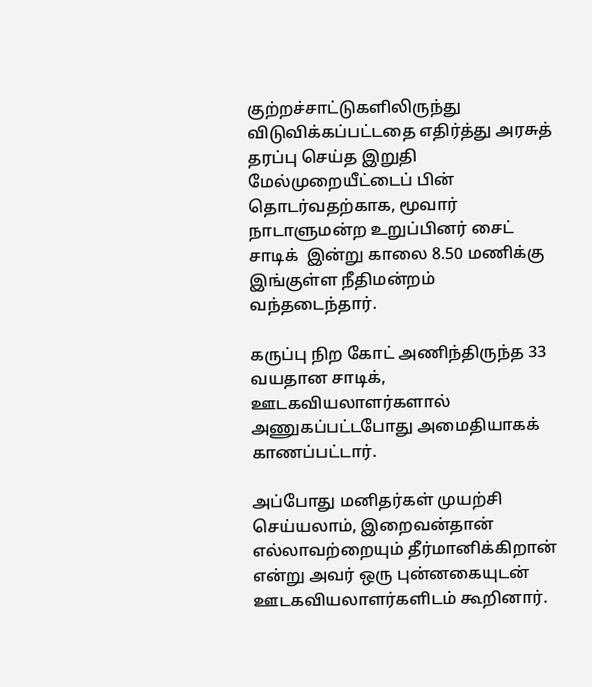குற்றச்சாட்டுகளிலிருந்து விடுவிக்கப்பட்டதை எதிர்த்து அரசுத் தரப்பு செய்த இறுதி மேல்முறையீட்டைப் பின் தொடர்வதற்காக, மூவார் நாடாளுமன்ற உறுப்பினர் சைட் சாடிக்  இன்று காலை 8.50 மணிக்கு இங்குள்ள நீதிமன்றம் வந்தடைந்தார்.

கருப்பு நிற கோட் அணிந்திருந்த 33 வயதான சாடிக், ஊடகவியலாளர்களால் அணுகப்பட்டபோது அமைதியாகக் காணப்பட்டார்.

அப்போது மனிதர்கள் முயற்சி செய்யலாம், இறைவன்தான் எல்லாவற்றையும் தீர்மானிக்கிறான் என்று அவர் ஒரு புன்னகையுடன் ஊடகவியலாளர்களிடம் கூறினார்.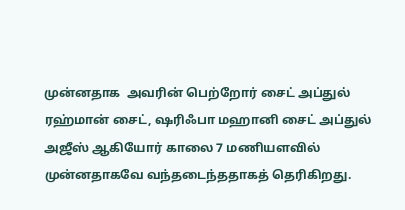முன்னதாக  அவரின் பெற்றோர் சைட் அப்துல் ரஹ்மான் சைட், ஷரிஃபா மஹானி சைட் அப்துல் அஜீஸ் ஆகியோர் காலை 7 மணியளவில் முன்னதாகவே வந்தடைந்ததாகத் தெரிகிறது.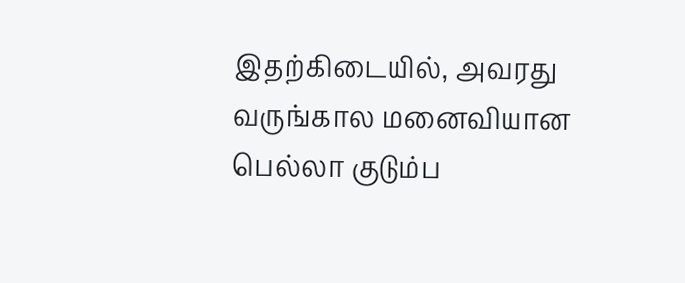இதற்கிடையில், அவரது வருங்கால மனைவியான பெல்லா குடும்ப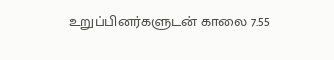உறுப்பினர்களுடன் காலை 7.55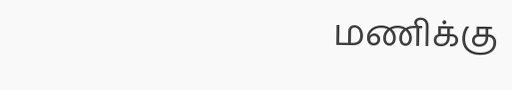மணிக்கு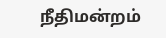நீதிமன்றம்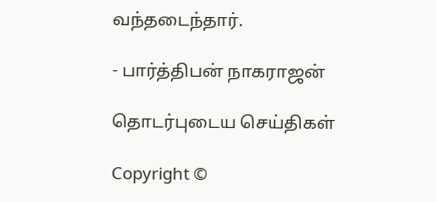வந்தடைந்தார்.

- பார்த்திபன் நாகராஜன்

தொடர்புடைய செய்திகள்

Copyright ©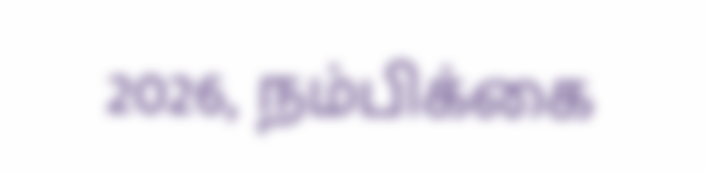2026, நம்பிக்கை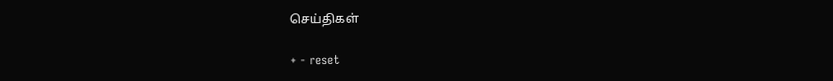செய்திகள்

+ - reset